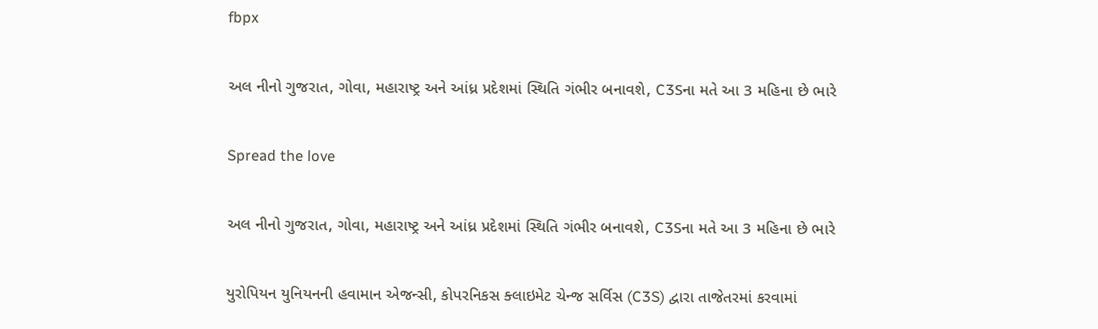fbpx

અલ નીનો ગુજરાત, ગોવા, મહારાષ્ટ્ર અને આંધ્ર પ્રદેશમાં સ્થિતિ ગંભીર બનાવશે, C3Sના મતે આ 3 મહિના છે ભારે

Spread the love

અલ નીનો ગુજરાત, ગોવા, મહારાષ્ટ્ર અને આંધ્ર પ્રદેશમાં સ્થિતિ ગંભીર બનાવશે, C3Sના મતે આ 3 મહિના છે ભારે

યુરોપિયન યુનિયનની હવામાન એજન્સી, કોપરનિકસ ક્લાઇમેટ ચેન્જ સર્વિસ (C3S) દ્વારા તાજેતરમાં કરવામાં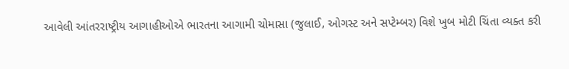આવેલી આંતરરાષ્ટ્રીય આગાહીઓએ ભારતના આગામી ચોમાસા (જુલાઈ, ઓગસ્ટ અને સપ્ટેમ્બર) વિશે ખુબ મોટી ચિંતા વ્યક્ત કરી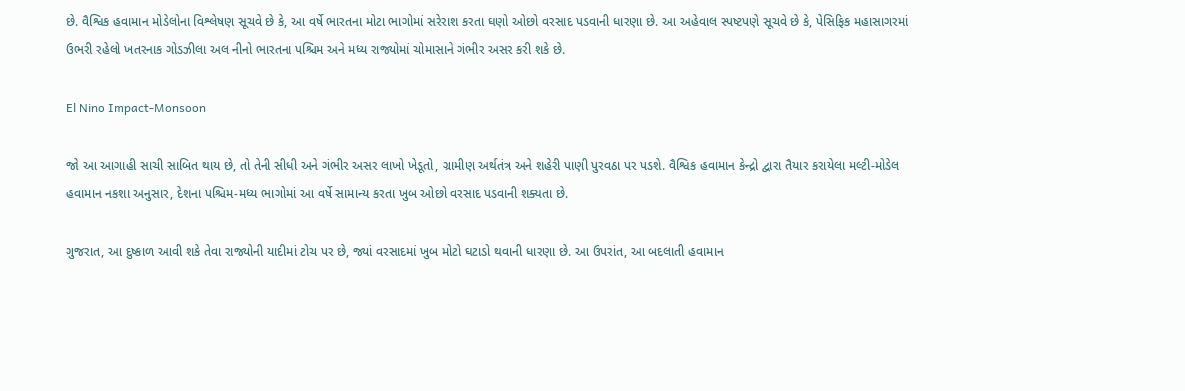છે. વૈશ્વિક હવામાન મોડેલોના વિશ્લેષણ સૂચવે છે કે, આ વર્ષે ભારતના મોટા ભાગોમાં સરેરાશ કરતા ઘણો ઓછો વરસાદ પડવાની ધારણા છે. આ અહેવાલ સ્પષ્ટપણે સૂચવે છે કે, પેસિફિક મહાસાગરમાં ઉભરી રહેલો ખતરનાક ગોડઝીલા અલ નીનો ભારતના પશ્ચિમ અને મધ્ય રાજ્યોમાં ચોમાસાને ગંભીર અસર કરી શકે છે.

El Nino Impact-Monsoon

જો આ આગાહી સાચી સાબિત થાય છે, તો તેની સીધી અને ગંભીર અસર લાખો ખેડૂતો, ગ્રામીણ અર્થતંત્ર અને શહેરી પાણી પુરવઠા પર પડશે. વૈશ્વિક હવામાન કેન્દ્રો દ્વારા તૈયાર કરાયેલા મલ્ટી-મોડેલ હવામાન નકશા અનુસાર, દેશના પશ્ચિમ-મધ્ય ભાગોમાં આ વર્ષે સામાન્ય કરતા ખુબ ઓછો વરસાદ પડવાની શક્યતા છે.

ગુજરાત, આ દુષ્કાળ આવી શકે તેવા રાજ્યોની યાદીમાં ટોચ પર છે, જ્યાં વરસાદમાં ખુબ મોટો ઘટાડો થવાની ધારણા છે. આ ઉપરાંત, આ બદલાતી હવામાન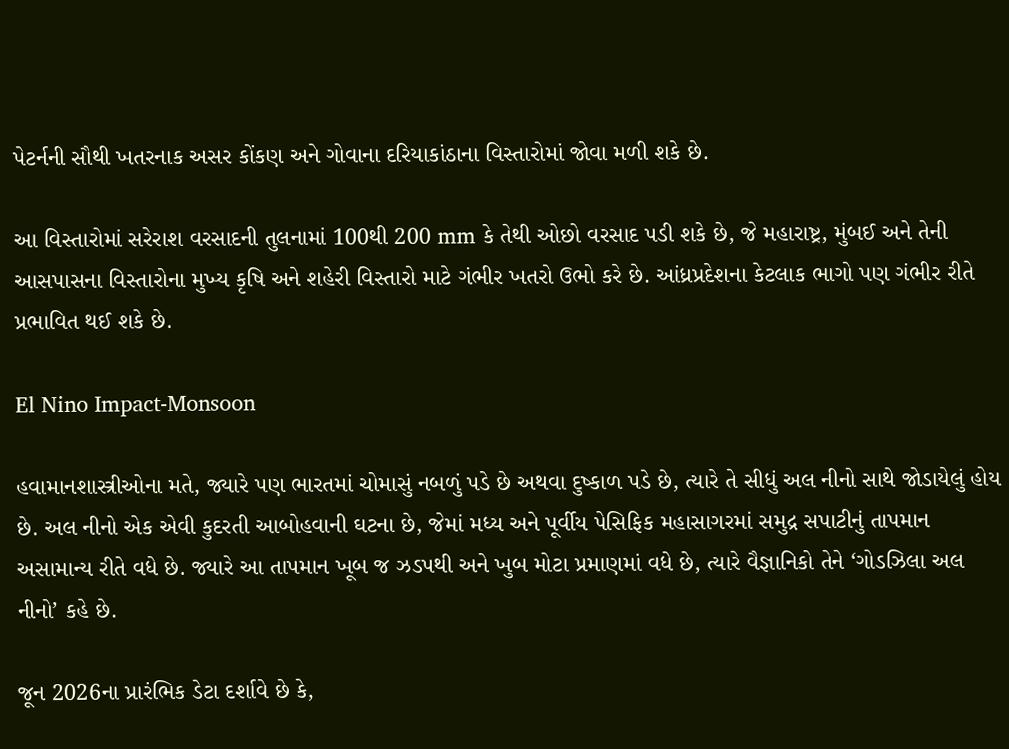પેટર્નની સૌથી ખતરનાક અસર કોંકણ અને ગોવાના દરિયાકાંઠાના વિસ્તારોમાં જોવા મળી શકે છે.

આ વિસ્તારોમાં સરેરાશ વરસાદની તુલનામાં 100થી 200 mm કે તેથી ઓછો વરસાદ પડી શકે છે, જે મહારાષ્ટ્ર, મુંબઈ અને તેની આસપાસના વિસ્તારોના મુખ્ય કૃષિ અને શહેરી વિસ્તારો માટે ગંભીર ખતરો ઉભો કરે છે. આંધ્રપ્રદેશના કેટલાક ભાગો પણ ગંભીર રીતે પ્રભાવિત થઈ શકે છે.

El Nino Impact-Monsoon

હવામાનશાસ્ત્રીઓના મતે, જ્યારે પણ ભારતમાં ચોમાસું નબળું પડે છે અથવા દુષ્કાળ પડે છે, ત્યારે તે સીધું અલ નીનો સાથે જોડાયેલું હોય છે. અલ નીનો એક એવી કુદરતી આબોહવાની ઘટના છે, જેમાં મધ્ય અને પૂર્વીય પેસિફિક મહાસાગરમાં સમુદ્ર સપાટીનું તાપમાન અસામાન્ય રીતે વધે છે. જ્યારે આ તાપમાન ખૂબ જ ઝડપથી અને ખુબ મોટા પ્રમાણમાં વધે છે, ત્યારે વૈજ્ઞાનિકો તેને ‘ગોડઝિલા અલ નીનો’ કહે છે.

જૂન 2026ના પ્રારંભિક ડેટા દર્શાવે છે કે,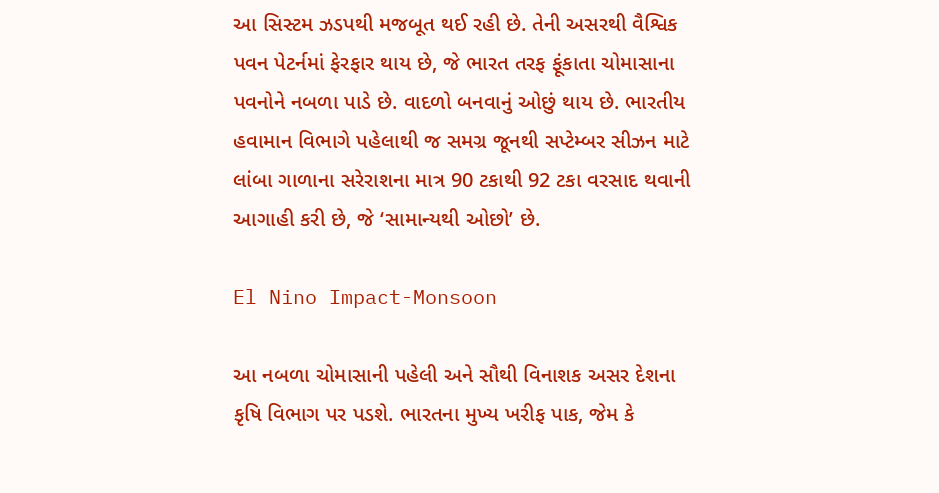આ સિસ્ટમ ઝડપથી મજબૂત થઈ રહી છે. તેની અસરથી વૈશ્વિક પવન પેટર્નમાં ફેરફાર થાય છે, જે ભારત તરફ ફૂંકાતા ચોમાસાના પવનોને નબળા પાડે છે. વાદળો બનવાનું ઓછું થાય છે. ભારતીય હવામાન વિભાગે પહેલાથી જ સમગ્ર જૂનથી સપ્ટેમ્બર સીઝન માટે લાંબા ગાળાના સરેરાશના માત્ર 90 ટકાથી 92 ટકા વરસાદ થવાની આગાહી કરી છે, જે ‘સામાન્યથી ઓછો’ છે.

El Nino Impact-Monsoon

આ નબળા ચોમાસાની પહેલી અને સૌથી વિનાશક અસર દેશના કૃષિ વિભાગ પર પડશે. ભારતના મુખ્ય ખરીફ પાક, જેમ કે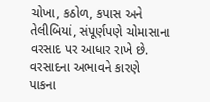ચોખા, કઠોળ, કપાસ અને તેલીબિયાં, સંપૂર્ણપણે ચોમાસાના વરસાદ પર આધાર રાખે છે. વરસાદના અભાવને કારણે પાકના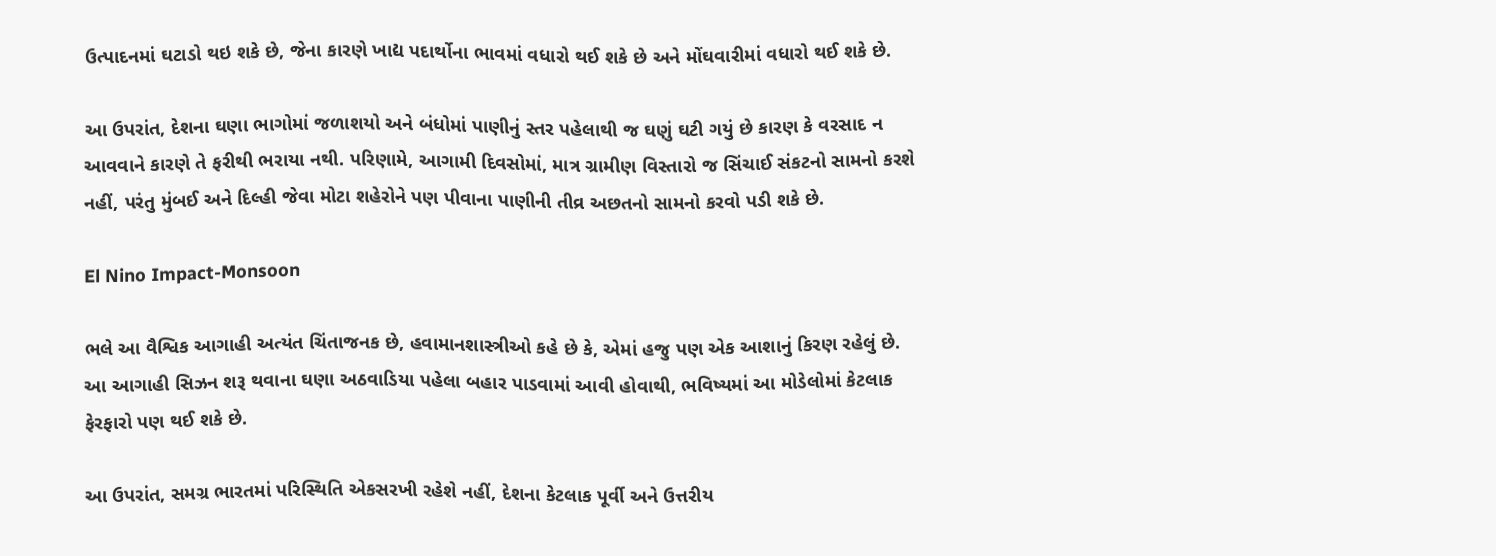ઉત્પાદનમાં ઘટાડો થઇ શકે છે, જેના કારણે ખાદ્ય પદાર્થોના ભાવમાં વધારો થઈ શકે છે અને મોંઘવારીમાં વધારો થઈ શકે છે.

આ ઉપરાંત, દેશના ઘણા ભાગોમાં જળાશયો અને બંધોમાં પાણીનું સ્તર પહેલાથી જ ઘણું ઘટી ગયું છે કારણ કે વરસાદ ન આવવાને કારણે તે ફરીથી ભરાયા નથી. પરિણામે, આગામી દિવસોમાં, માત્ર ગ્રામીણ વિસ્તારો જ સિંચાઈ સંકટનો સામનો કરશે નહીં, પરંતુ મુંબઈ અને દિલ્હી જેવા મોટા શહેરોને પણ પીવાના પાણીની તીવ્ર અછતનો સામનો કરવો પડી શકે છે.

El Nino Impact-Monsoon

ભલે આ વૈશ્વિક આગાહી અત્યંત ચિંતાજનક છે, હવામાનશાસ્ત્રીઓ કહે છે કે, એમાં હજુ પણ એક આશાનું કિરણ રહેલું છે. આ આગાહી સિઝન શરૂ થવાના ઘણા અઠવાડિયા પહેલા બહાર પાડવામાં આવી હોવાથી, ભવિષ્યમાં આ મોડેલોમાં કેટલાક ફેરફારો પણ થઈ શકે છે.

આ ઉપરાંત, સમગ્ર ભારતમાં પરિસ્થિતિ એકસરખી રહેશે નહીં, દેશના કેટલાક પૂર્વી અને ઉત્તરીય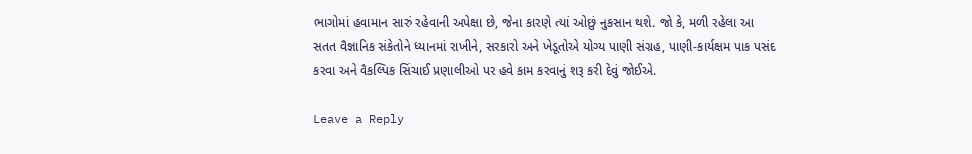ભાગોમાં હવામાન સારું રહેવાની અપેક્ષા છે, જેના કારણે ત્યાં ઓછું નુકસાન થશે. જો કે, મળી રહેલા આ સતત વૈજ્ઞાનિક સંકેતોને ધ્યાનમાં રાખીને, સરકારો અને ખેડૂતોએ યોગ્ય પાણી સંગ્રહ, પાણી-કાર્યક્ષમ પાક પસંદ કરવા અને વૈકલ્પિક સિંચાઈ પ્રણાલીઓ પર હવે કામ કરવાનું શરૂ કરી દેવું જોઈએ.

Leave a Reply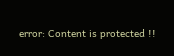error: Content is protected !!